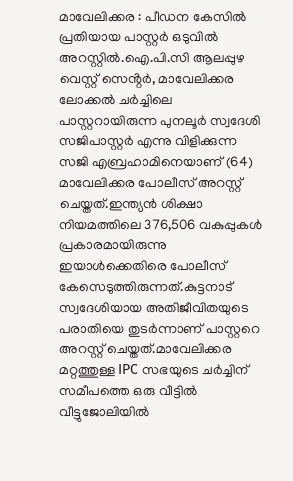മാവേലിക്കര : പീഡന കേസിൽ പ്രതിയായ പാസ്റ്റർ ഒടുവിൽ അറസ്റ്റിൽ.ഐ.പി.സി ആലപ്പുഴ വെസ്റ്റ് സെൻ്റർ, മാവേലിക്കര ലോക്കൽ ചർച്ചിലെ പാസ്റ്ററായിരുന്ന പുനലൂർ സ്വദേശി സജിപാസ്റ്റർ എന്നു വിളിക്കുന്ന സജി എബ്രഹാമിനെയാണ് (64) മാവേലിക്കര പോലീസ് അറസ്റ്റ് ചെയ്തത്.ഇന്ത്യൻ ശിക്ഷാ നിയമത്തിലെ 376,506 വകുപ്പുകൾ പ്രകാരമായിരുന്നു ഇയാൾക്കെതിരെ പോലീസ് കേസെടുത്തിരുന്നത്.കുട്ടനാട് സ്വദേശിയായ അതിജീവിതയുടെ പരാതിയെ തുടർന്നാണ് പാസ്റ്ററെ അറസ്റ്റ് ചെയ്തത്.മാവേലിക്കര മറ്റത്തുള്ള IPC സഭയുടെ ചർച്ചിന് സമീപത്തെ ഒരു വീട്ടിൽ വീട്ടുജോലിയിൽ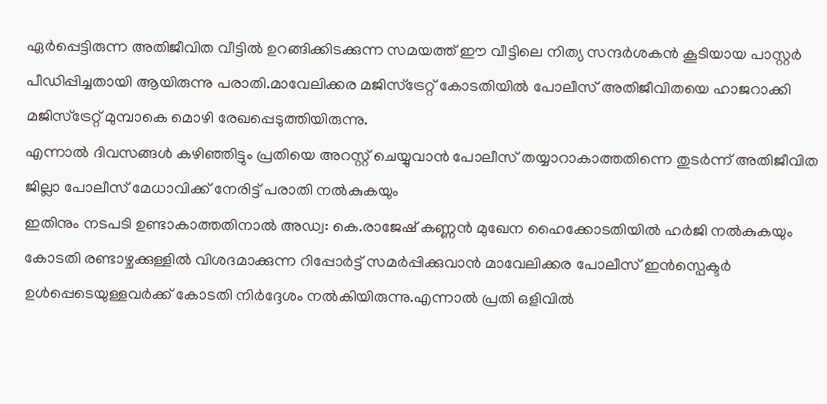ഏർപ്പെട്ടിരുന്ന അതിജീവിത വീട്ടിൽ ഉറങ്ങിക്കിടക്കുന്ന സമയത്ത് ഈ വീട്ടിലെ നിത്യ സന്ദർശകൻ കൂടിയായ പാസ്റ്റർ പീഡിപ്പിച്ചതായി ആയിരുന്നു പരാതി.മാവേലിക്കര മജിസ്ട്രേറ്റ് കോടതിയിൽ പോലീസ് അതിജീവിതയെ ഹാജറാക്കി മജിസ്ട്രേറ്റ് മുമ്പാകെ മൊഴി രേഖപ്പെടുത്തിയിരുന്നു.
എന്നാൽ ദിവസങ്ങൾ കഴിഞ്ഞിട്ടും പ്രതിയെ അറസ്റ്റ് ചെയ്യുവാൻ പോലീസ് തയ്യാറാകാത്തതിന്നെ തുടർന്ന് അതിജീവിത ജില്ലാ പോലീസ് മേധാവിക്ക് നേരിട്ട് പരാതി നൽകുകയും
ഇതിനും നടപടി ഉണ്ടാകാത്തതിനാൽ അഡ്വ: കെ.രാജേഷ് കണ്ണൻ മുഖേന ഹൈക്കോടതിയിൽ ഹർജി നൽകുകയും കോടതി രണ്ടാഴ്ചക്കുള്ളിൽ വിശദമാക്കുന്ന റിപ്പോർട്ട് സമർപ്പിക്കുവാൻ മാവേലിക്കര പോലീസ് ഇൻസ്പെക്ടർ ഉൾപ്പെടെയുള്ളവർക്ക് കോടതി നിർദ്ദേശം നൽകിയിരുന്നു.എന്നാൽ പ്രതി ഒളിവിൽ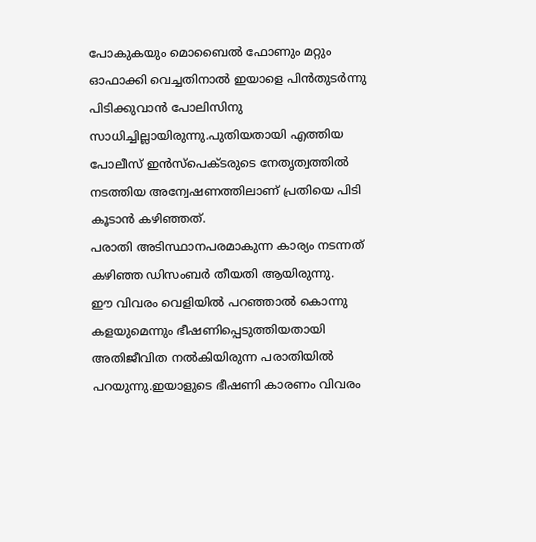പോകുകയും മൊബൈൽ ഫോണും മറ്റും ഓഫാക്കി വെച്ചതിനാൽ ഇയാളെ പിൻതുടർന്നു പിടിക്കുവാൻ പോലിസിനു സാധിച്ചില്ലായിരുന്നു.പുതിയതായി എത്തിയ പോലീസ് ഇൻസ്പെക്ടരുടെ നേതൃത്വത്തിൽ നടത്തിയ അന്വേഷണത്തിലാണ് പ്രതിയെ പിടി കൂടാൻ കഴിഞ്ഞത്.
പരാതി അടിസ്ഥാനപരമാകുന്ന കാര്യം നടന്നത് കഴിഞ്ഞ ഡിസംബർ തീയതി ആയിരുന്നു.
ഈ വിവരം വെളിയിൽ പറഞ്ഞാൽ കൊന്നു കളയുമെന്നും ഭീഷണിപ്പെടുത്തിയതായി അതിജീവിത നൽകിയിരുന്ന പരാതിയിൽ പറയുന്നു.ഇയാളുടെ ഭീഷണി കാരണം വിവരം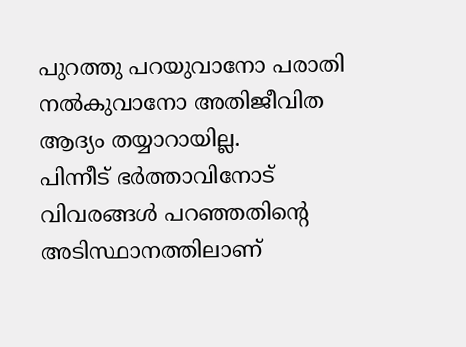പുറത്തു പറയുവാനോ പരാതി നൽകുവാനോ അതിജീവിത ആദ്യം തയ്യാറായില്ല.
പിന്നീട് ഭർത്താവിനോട് വിവരങ്ങൾ പറഞ്ഞതിന്റെ അടിസ്ഥാനത്തിലാണ്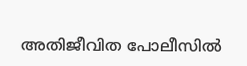അതിജീവിത പോലീസിൽ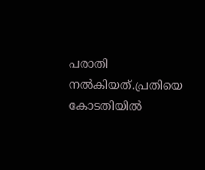പരാതി നൽകിയത്.പ്രതിയെ കോടതിയിൽ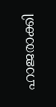ഹാജരാക്കി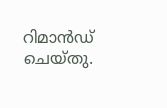റിമാൻഡ് ചെയ്തു.